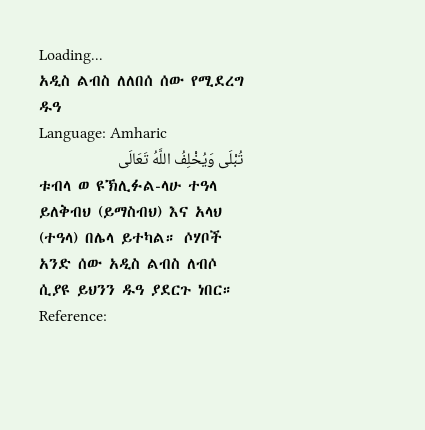Loading...
አዲስ ልብስ ለለበሰ ሰው የሚደረግ ዱዓ
Language: Amharic
تُبْلَی وَيُخْلِفُ اللَّهُ تَعَالَی
ቱብላ ወ ዩኽሊፉል-ላሁ ተዓላ
ይለቅብህ (ይማስብህ) እና አላህ (ተዓላ) በሌላ ይተካል። ሶሃቦች አንድ ሰው አዲስ ልብስ ለብሶ ሲያዩ ይህንን ዱዓ ያደርጉ ነበር።
Reference: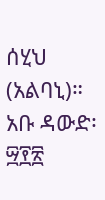ሰሂህ (አልባኒ)። አቡ ዳውድ፡ ፵፻፳